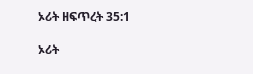ኦሪት ዘፍጥረት 35:1

ኦሪት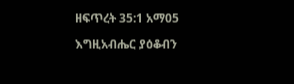ዘፍጥረት 35:1 አማ05

እግዚአብሔር ያዕቆብን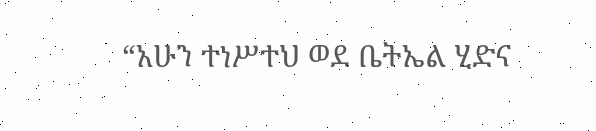“አሁን ተነሥተህ ወደ ቤትኤል ሂድና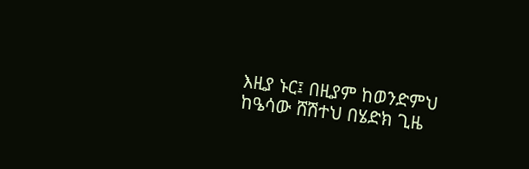እዚያ ኑር፤ በዚያም ከወንድምህ ከዔሳው ሸሽተህ በሄድክ ጊዜ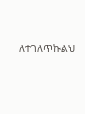ለተገለጥኩልህ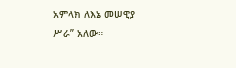አምላክ ለእኔ መሠዊያ ሥራ” አለው።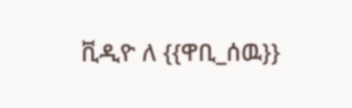ቪዲዮ ለ {{ዋቢ_ሰዉ}}